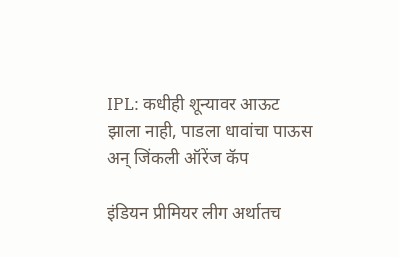IPL: कधीही शून्यावर आऊट झाला नाही, पाडला धावांचा पाऊस अन् जिंकली ऑरेंज कॅप

इंडियन प्रीमियर लीग अर्थातच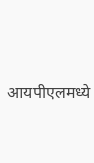आयपीएलमध्ये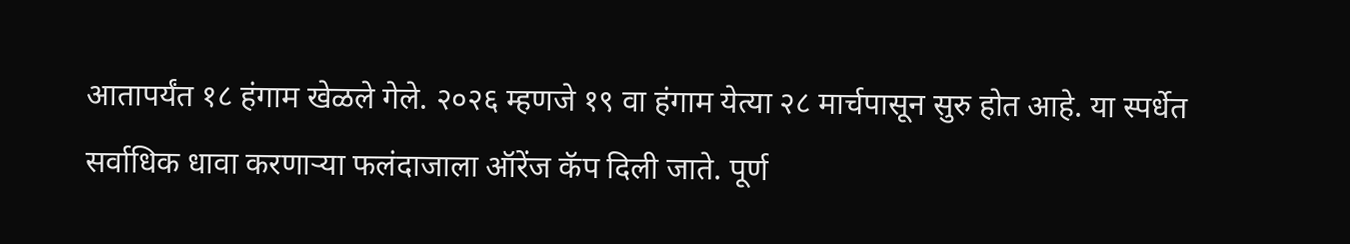आतापर्यंत १८ हंगाम खेळले गेले. २०२६ म्हणजे १९ वा हंगाम येत्या २८ मार्चपासून सुरु होत आहे. या स्पर्धेत सर्वाधिक धावा करणाऱ्या फलंदाजाला ऑरेंज कॅप दिली जाते. पूर्ण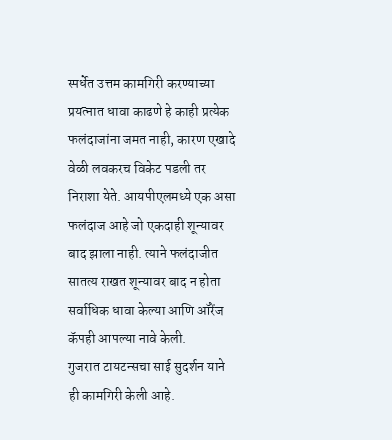स्पर्धेत उत्तम कामगिरी करण्याच्या प्रयत्नात धावा काढणे हे काही प्रत्येक फलंदाजांना जमत नाही, कारण एखादे वेळी लवकरच विकेट पडली तर निराशा येते. आयपीएलमध्ये एक असा फलंदाज आहे जो एकदाही शून्यावर बाद झाला नाही. त्याने फलंदाजीत सातत्य राखत शून्यावर बाद न होता सर्वाधिक धावा केल्या आणि ऑरेंज कॅपही आपल्या नावे केली.
गुजरात टायटन्सचा साई सुदर्शन याने ही कामगिरी केली आहे.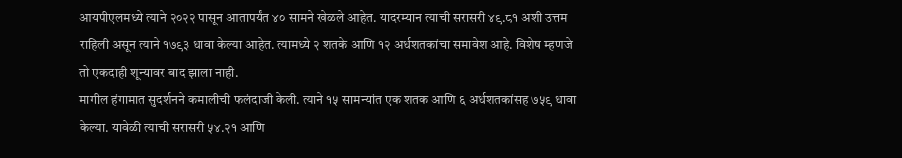आयपीएलमध्ये त्याने २०२२ पासून आतापर्यंत ४० सामने खेळले आहेत. यादरम्यान त्याची सरासरी ४९.८१ अशी उत्तम राहिली असून त्याने १७९३ धावा केल्या आहेत. त्यामध्ये २ शतके आणि १२ अर्धशतकांचा समावेश आहे. विशेष म्हणजे तो एकदाही शून्यावर बाद झाला नाही.
मागील हंगामात सुदर्शनने कमालीची फलंदाजी केली. त्याने १५ सामन्यांत एक शतक आणि ६ अर्धशतकांसह ७५९ धावा केल्या. यावेळी त्याची सरासरी ५४.२१ आणि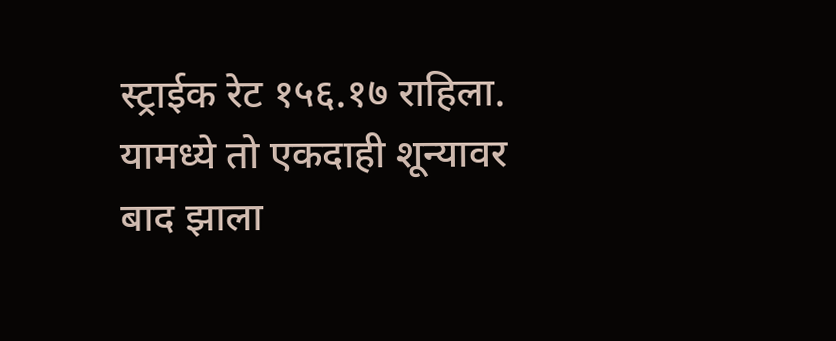स्ट्राईक रेट १५६.१७ राहिला. यामध्ये तो एकदाही शून्यावर बाद झाला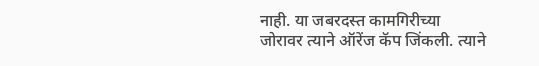नाही. या जबरदस्त कामगिरीच्या जोरावर त्याने ऑरेंज कॅप जिंकली. त्याने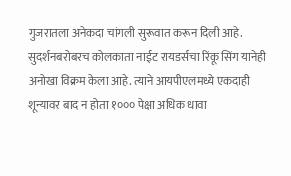गुजरातला अनेकदा चांगली सुरूवात करून दिली आहे.
सुदर्शनबरोबरच कोलकाता नाईट रायडर्सचा रिंकू सिंग यानेही अनोखा विक्रम केला आहे. त्याने आयपीएलमध्ये एकदाही शून्यावर बाद न होता १००० पेक्षा अधिक धावा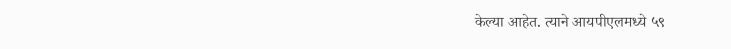केल्या आहेत. त्याने आयपीएलमध्ये ५९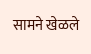सामने खेळले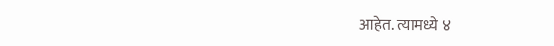आहेत. त्यामध्ये ४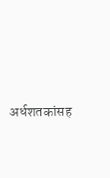अर्धशतकांसह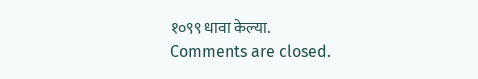१०९९ धावा केल्या.
Comments are closed.